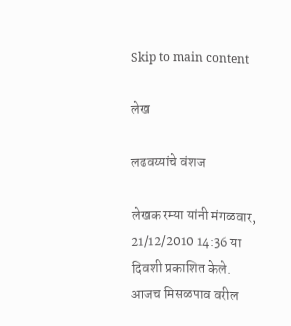Skip to main content

लेख

लढवय्यांचे वंशज

लेखक रम्या यांनी मंगळवार, 21/12/2010 14:36 या दिवशी प्रकाशित केले.
आजच मिसळपाव वरील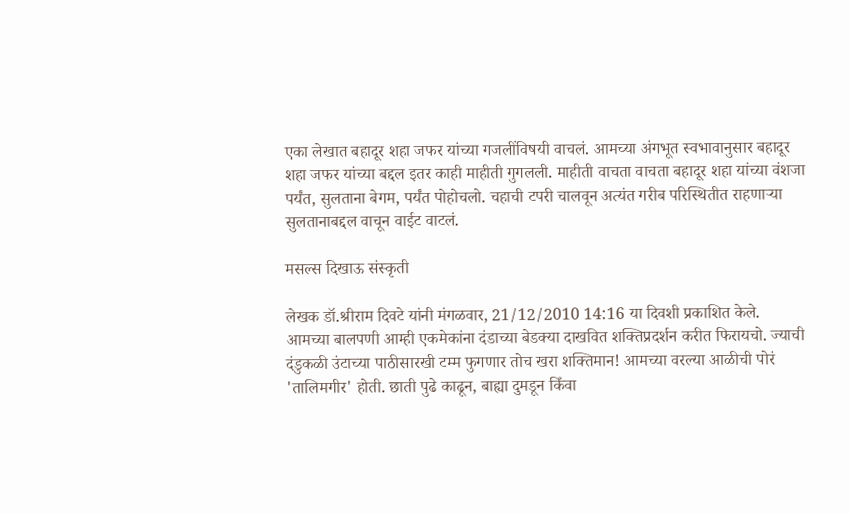एका लेखात बहादूर शहा जफर यांच्या गजलींविषयी वाचलं. आमच्या अंगभूत स्वभावानुसार बहादूर शहा जफर यांच्या बद्दल इतर काही माहीती गुगलली. माहीती वाचता वाचता बहादूर शहा यांच्या वंशजा पर्यंत, सुलताना बेगम, पर्यंत पोहोचलो. चहाची टपरी चालवून अत्यंत गरीब परिस्थितीत राहणार्‍या सुलतानाबद्दल वाचून वाईट वाटलं.

मसल्स दिखाऊ संस्कृती

लेखक डॉ.श्रीराम दिवटे यांनी मंगळवार, 21/12/2010 14:16 या दिवशी प्रकाशित केले.
आमच्या बालपणी आम्ही एकमेकांना दंडाच्या बेडक्या दाखवित शक्तिप्रदर्शन करीत फिरायचो. ज्याची दंडुकळी उंटाच्या पाठीसारखी टम्म फुगणार तोच खरा शक्तिमान! आमच्या वरल्या आळीची पोरं 'तालिमगीर' होती. छाती पुढे काढून, बाह्या दुमडून किँवा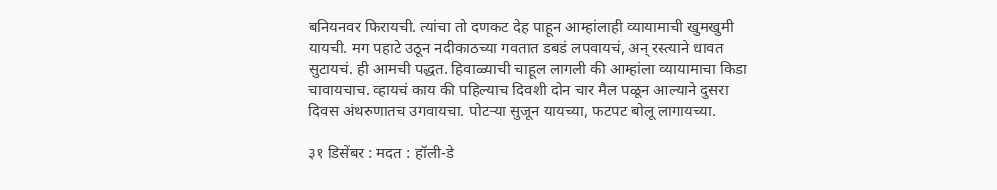बनियनवर फिरायची. त्यांचा तो दणकट देह पाहून आम्हांलाही व्यायामाची खुमखुमी यायची. मग पहाटे उठून नदीकाठच्या गवतात डबडं लपवायचं, अन् रस्त्याने धावत सुटायचं. ही आमची पद्धत. हिवाळ्याची चाहूल लागली की आम्हांला व्यायामाचा किडा चावायचाच. व्हायचं काय की पहिल्याच दिवशी दोन चार मैल पळून आल्याने दुसरा दिवस अंथरुणातच उगवायचा. पोटऱ्‍या सुजून यायच्या, फटपट बोलू लागायच्या.

३१ डिसेंबर : मदत : हॉली-डे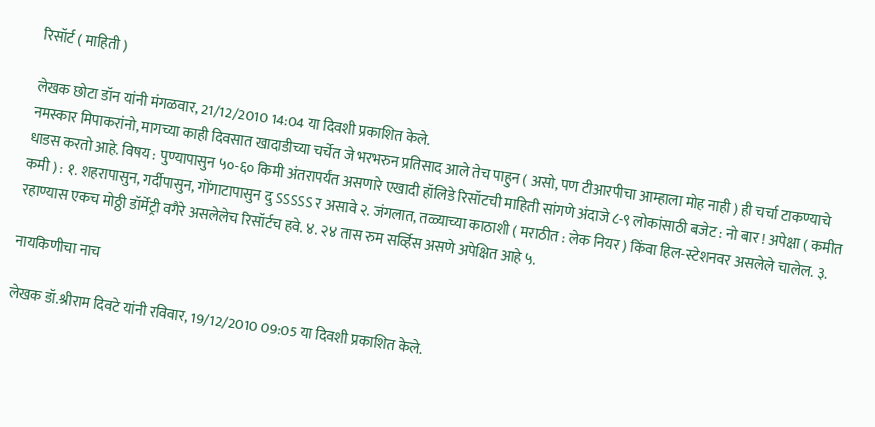रिसॉर्ट ( माहिती )

लेखक छोटा डॉन यांनी मंगळवार, 21/12/2010 14:04 या दिवशी प्रकाशित केले.
नमस्कार मिपाकरांनो, मागच्या काही दिवसात खादाडीच्या चर्चेत जे भरभरुन प्रतिसाद आले तेच पाहुन ( असो, पण टीआरपीचा आम्हाला मोह नाही ) ही चर्चा टाकण्याचे धाडस करतो आहे. विषय : पुण्यापासुन ५०-६० किमी अंतरापर्यंत असणारे एखादी हॉलिडे रिसॉटची माहिती सांगणे अंदाजे ८-९ लोकांसाठी बजेट : नो बार ! अपेक्षा ( कमीत कमी ) : १. शहरापासुन, गर्दीपासुन, गोंगाटापासुन दु ऽऽऽऽऽ र असावे २. जंगलात, तळ्याच्या काठाशी ( मराठीत : लेक नियर ) किंवा हिल-स्टेशनवर असलेले चालेल. ३. रहाण्यास एकच मोठ्ठी डॉर्मेट्री वगैरे असलेलेच रिसॉर्टच हवे. ४. २४ तास रुम सर्व्हिस असणे अपेक्षित आहे ५.

नायकिणीचा नाच

लेखक डॉ.श्रीराम दिवटे यांनी रविवार, 19/12/2010 09:05 या दिवशी प्रकाशित केले.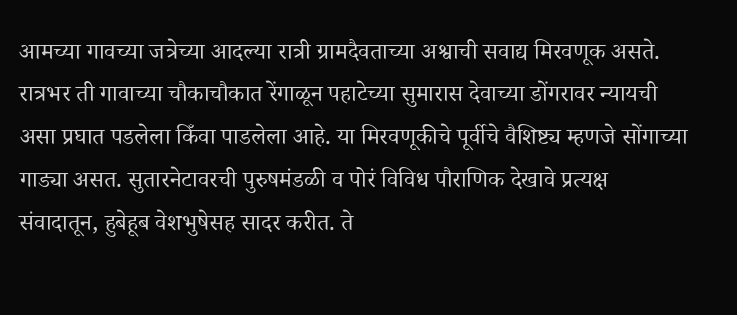आमच्या गावच्या जत्रेच्या आदल्या रात्री ग्रामदैवताच्या अश्वाची सवाद्य मिरवणूक असते. रात्रभर ती गावाच्या चौकाचौकात रेंगाळून पहाटेच्या सुमारास देवाच्या डोंगरावर न्यायची असा प्रघात पडलेला किँवा पाडलेला आहे. या मिरवणूकीचे पूर्वीचे वैशिष्ट्य म्हणजे सोंगाच्या गाड्या असत. सुतारनेटावरची पुरुषमंडळी व पोरं विविध पौराणिक देखावे प्रत्यक्ष संवादातून, हुबेहूब वेशभुषेसह सादर करीत. ते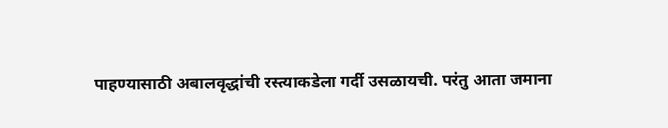पाहण्यासाठी अबालवृद्धांची रस्त्याकडेला गर्दी उसळायची. परंतु आता जमाना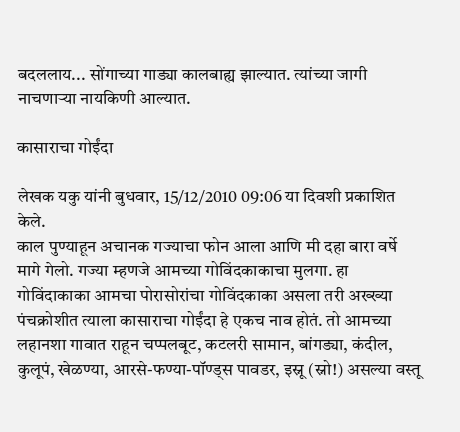बदललाय... सोंगाच्या गाड्या कालबाह्य झाल्यात. त्यांच्या जागी नाचणाऱ्‍या नायकिणी आल्यात.

कासाराचा गोईंदा

लेखक यकु यांनी बुधवार, 15/12/2010 09:06 या दिवशी प्रकाशित केले.
काल पुण्याहून अचानक गज्याचा फोन आला आणि मी दहा बारा वर्षे मागे गेलो. गज्या म्हणजे आमच्या गोविंदकाकाचा मुलगा. हा गोविंदाकाका आमचा पोरासोरांचा गोविंदकाका असला तरी अख्ख्या पंचक्रोशीत त्याला कासाराचा गोईंदा हे एकच नाव होतं. तो आमच्या लहानशा गावात राहून चप्पलबूट, कटलरी सामान, बांगड्या, कंदील, कुलूपं, खेळण्या, आरसे-फण्या-पॉण्ड्स पावडर, इस्नू (स्नो!) असल्या वस्तू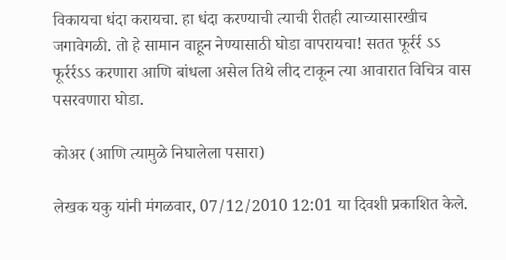विकायचा धंदा करायचा. हा धंदा करण्याची त्याची रीतही त्याच्यासारखीच जगावेगळी. तो हे सामान वाहून नेण्यासाठी घोडा वापरायचा! सतत फूर्रर्र ऽऽ फूर्रर्रऽऽ करणारा आणि बांधला असेल तिथे लीद टाकून त्या आवारात विचित्र वास पसरवणारा घोडा.

कोअर (आणि त्यामुळे निघालेला पसारा)

लेखक यकु यांनी मंगळवार, 07/12/2010 12:01 या दिवशी प्रकाशित केले.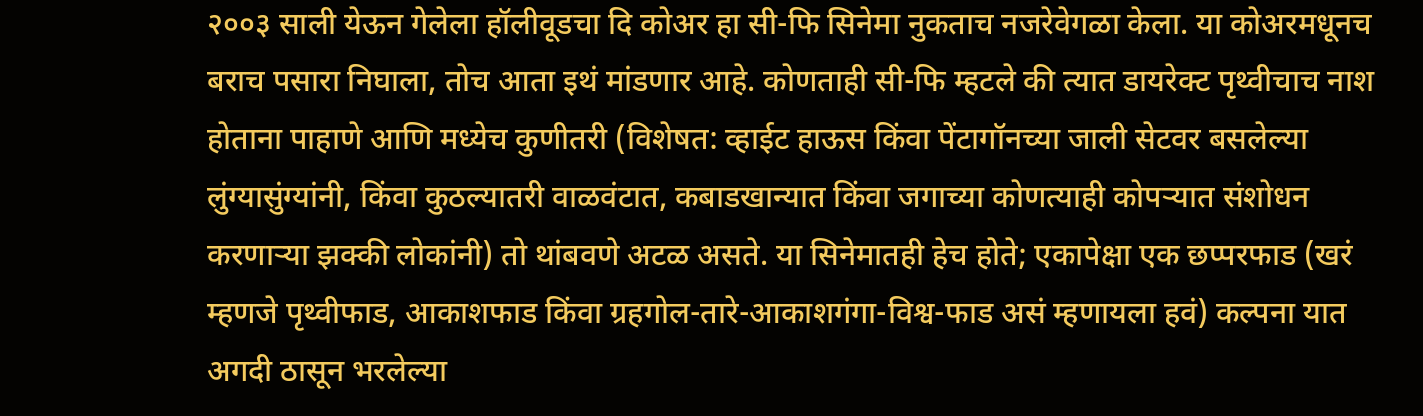२००३ साली येऊन गेलेला हॉलीवूडचा दि कोअर हा सी-फि सिनेमा नुकताच नजरेवेगळा केला. या कोअरमधूनच बराच पसारा निघाला, तोच आता इथं मांडणार आहे. कोणताही सी-फि म्हटले की त्यात डायरेक्ट पृथ्वीचाच नाश होताना पाहाणे आणि मध्येच कुणीतरी (विशेषत: व्हाईट हाऊस किंवा पेंटागॉनच्या जाली सेटवर बसलेल्या लुंग्यासुंग्यांनी, किंवा कुठल्यातरी वाळवंटात, कबाडखान्यात किंवा जगाच्या कोणत्याही कोपर्‍यात संशोधन करणार्‍या झक्की लोकांनी) तो थांबवणे अटळ असते. या सिनेमातही हेच होते; एकापेक्षा एक छप्परफाड (खरं म्हणजे पृथ्वीफाड, आकाशफाड किंवा ग्रहगोल-तारे-आकाशगंगा-विश्व-फाड असं म्हणायला हवं) कल्पना यात अगदी ठासून भरलेल्या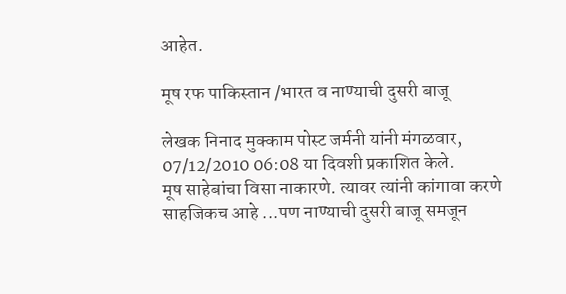आहेत.

मूष रफ पाकिस्तान /भारत व नाण्याची दुसरी बाजू

लेखक निनाद मुक्काम पोस्ट जर्मनी यांनी मंगळवार, 07/12/2010 06:08 या दिवशी प्रकाशित केले.
मूष साहेबांचा विसा नाकारणे. त्यावर त्यांनी कांगावा करणे साहजिकच आहे ...पण नाण्याची दुसरी बाजू समजून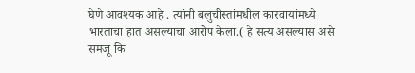घेणे आवश्यक आहे . त्यांनी बलुचीस्तांमधील कारवायांमध्ये भारताचा हात असल्याचा आरोप केला.( हे सत्य असल्यास असे समजू कि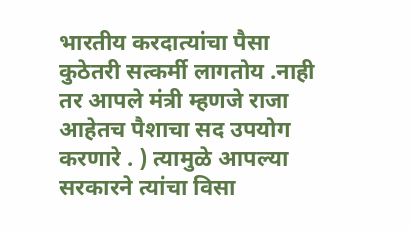भारतीय करदात्यांचा पैसा कुठेतरी सत्कर्मी लागतोय .नाही तर आपले मंत्री म्हणजे राजा आहेतच पैशाचा सद उपयोग करणारे . ) त्यामुळे आपल्या सरकारने त्यांचा विसा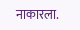नाकारला.